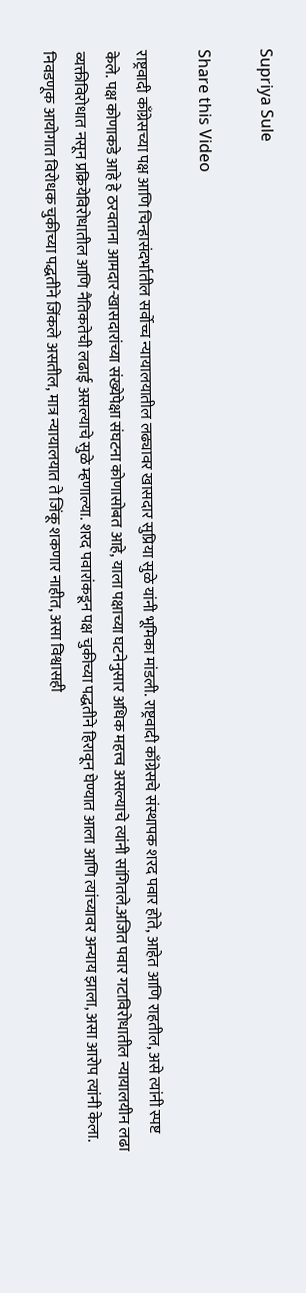Supriya Sule

Share this Video

राष्ट्रवादी काँग्रेसच्या पक्ष आणि चिन्हासंदर्भातील सर्वोच्च न्यायालयातील लढ्यावर खासदार सुप्रिया सुळे यांनी भूमिका मांडली. राष्ट्रवादी काँग्रेसचे संस्थापक शरद पवार होते, आहेत आणि राहतील, असे त्यांनी स्पष्ट केले. पक्ष कोणाकडे आहे हे ठरवताना आमदार-खासदारांच्या संख्येपेक्षा संघटना कोणासोबत आहे, याला पक्षाच्या घटनेनुसार अधिक महत्त्व असल्याचे त्यांनी सांगितले.अजित पवार गटाविरोधातील न्यायालयीन लढा व्यक्तीविरोधात नसून प्रक्रियेविरोधातील आणि नैतिकतेची लढाई असल्याचे सुळे म्हणाल्या. शरद पवारांकडून पक्ष चुकीच्या पद्धतीने हिरावून घेण्यात आला आणि त्यांच्यावर अन्याय झाला, असा आरोप त्यांनी केला. निवडणूक आयोगात विरोधक चुकीच्या पद्धतीने जिंकले असतील, मात्र न्यायालयात ते जिंकू शकणार नाहीत, असा विश्वासही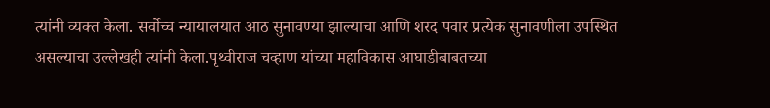त्यांनी व्यक्त केला. सर्वोच्च न्यायालयात आठ सुनावण्या झाल्याचा आणि शरद पवार प्रत्येक सुनावणीला उपस्थित असल्याचा उल्लेखही त्यांनी केला.पृथ्वीराज चव्हाण यांच्या महाविकास आघाडीबाबतच्या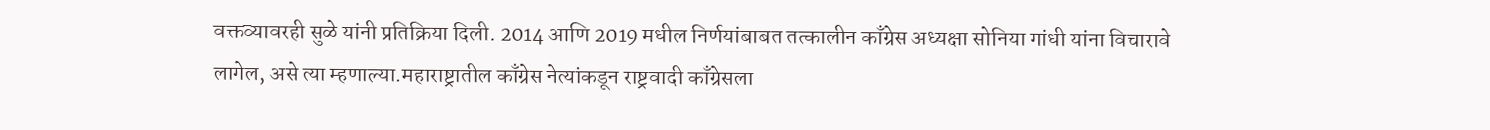वक्तव्यावरही सुळे यांनी प्रतिक्रिया दिली. 2014 आणि 2019 मधील निर्णयांबाबत तत्कालीन काँग्रेस अध्यक्षा सोनिया गांधी यांना विचारावे लागेल, असे त्या म्हणाल्या.महाराष्ट्रातील काँग्रेस नेत्यांकडून राष्ट्रवादी काँग्रेसला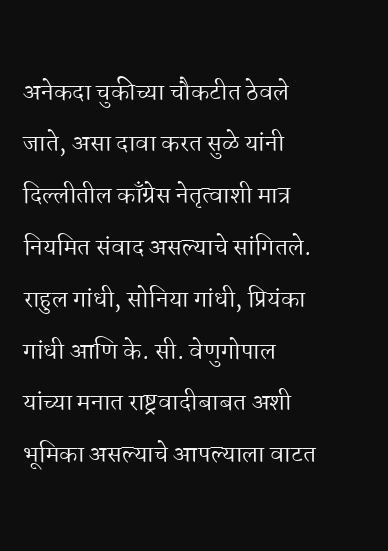अनेकदा चुकीच्या चौकटीत ठेवले जाते, असा दावा करत सुळे यांनी दिल्लीतील काँग्रेस नेतृत्वाशी मात्र नियमित संवाद असल्याचे सांगितले. राहुल गांधी, सोनिया गांधी, प्रियंका गांधी आणि के. सी. वेणुगोपाल यांच्या मनात राष्ट्रवादीबाबत अशी भूमिका असल्याचे आपल्याला वाटत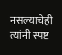नसल्याचेही त्यांनी स्पष्ट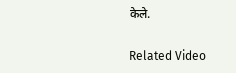केले.

Related Video